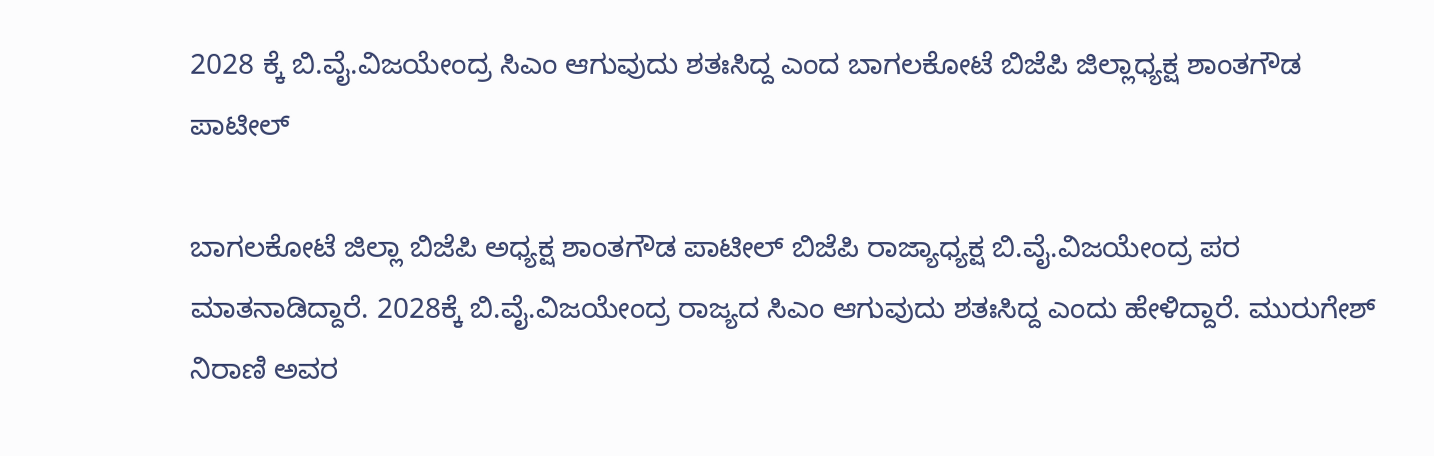2028 ಕ್ಕೆ ಬಿ.ವೈ.ವಿಜಯೇಂದ್ರ ಸಿಎಂ ಆಗುವುದು ಶತಃಸಿದ್ದ ಎಂದ ಬಾಗಲಕೋಟೆ ಬಿಜೆಪಿ ಜಿಲ್ಲಾಧ್ಯಕ್ಷ ಶಾಂತಗೌಡ ಪಾಟೀಲ್‌

ಬಾಗಲಕೋಟೆ ಜಿಲ್ಲಾ ಬಿಜೆಪಿ ಅಧ್ಯಕ್ಷ ಶಾಂತಗೌಡ ಪಾಟೀಲ್ ಬಿಜೆಪಿ ರಾಜ್ಯಾಧ್ಯಕ್ಷ ಬಿ.ವೈ.ವಿಜಯೇಂದ್ರ ಪರ ಮಾತನಾಡಿದ್ದಾರೆ. 2028ಕ್ಕೆ ಬಿ.ವೈ.ವಿಜಯೇಂದ್ರ ರಾಜ್ಯದ ಸಿಎಂ ಆಗುವುದು ಶತಃಸಿದ್ದ ಎಂದು ಹೇಳಿದ್ದಾರೆ. ಮುರುಗೇಶ್ ನಿರಾಣಿ ಅವರ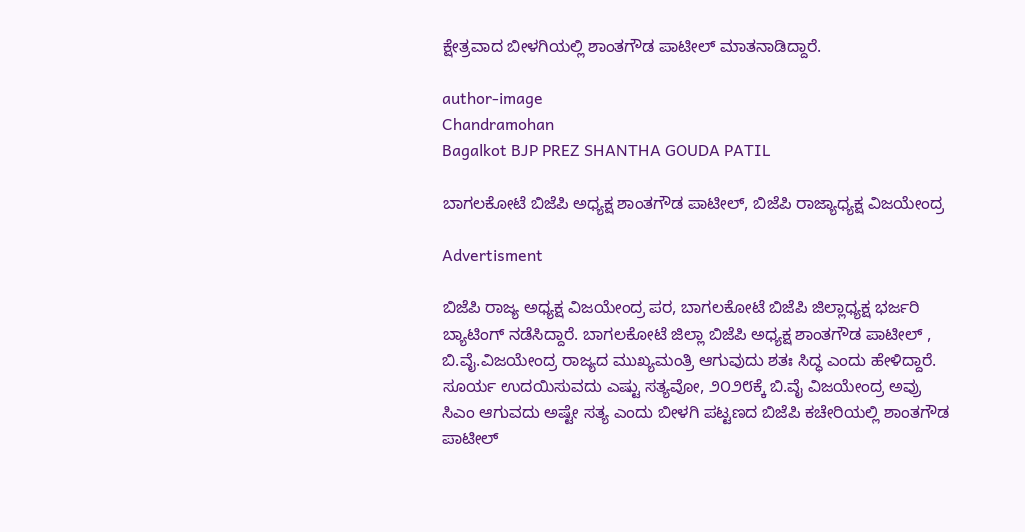ಕ್ಷೇತ್ರವಾದ ಬೀಳಗಿಯಲ್ಲಿ ಶಾಂತಗೌಡ ಪಾಟೀಲ್ ಮಾತನಾಡಿದ್ದಾರೆ.

author-image
Chandramohan
Bagalkot BJP PREZ SHANTHA GOUDA PATIL

ಬಾಗಲಕೋಟೆ ಬಿಜೆಪಿ ಅಧ್ಯಕ್ಷ ಶಾಂತಗೌಡ ಪಾಟೀಲ್, ಬಿಜೆಪಿ ರಾಜ್ಯಾಧ್ಯಕ್ಷ ವಿಜಯೇಂದ್ರ

Advertisment

ಬಿಜೆಪಿ ರಾಜ್ಯ ಅಧ್ಯಕ್ಷ ವಿಜಯೇಂದ್ರ ಪರ, ಬಾಗಲಕೋಟೆ ಬಿಜೆಪಿ ಜಿಲ್ಲಾಧ್ಯಕ್ಷ ಭರ್ಜರಿ ಬ್ಯಾಟಿಂಗ್ ನಡೆಸಿದ್ದಾರೆ. ಬಾಗಲಕೋಟೆ ಜಿಲ್ಲಾ ಬಿಜೆಪಿ ಅಧ್ಯಕ್ಷ ಶಾಂತಗೌಡ ಪಾಟೀಲ್ , ಬಿ.ವೈ.ವಿಜಯೇಂದ್ರ ರಾಜ್ಯದ ಮುಖ್ಯಮಂತ್ರಿ ಆಗುವುದು ಶತಃ ಸಿದ್ಧ ಎಂದು ಹೇಳಿದ್ದಾರೆ.
ಸೂರ್ಯ ಉದಯಿಸುವದು ಎಷ್ಟು ಸತ್ಯವೋ, ೨೦೨೮ಕ್ಕೆ ಬಿ.ವೈ ವಿಜಯೇಂದ್ರ ಅವ್ರು ಸಿಎಂ ಆಗುವದು ಅಷ್ಟೇ ಸತ್ಯ ಎಂದು ಬೀಳಗಿ ಪಟ್ಟಣದ ಬಿಜೆಪಿ ಕಚೇರಿಯಲ್ಲಿ ಶಾಂತಗೌಡ ಪಾಟೀಲ್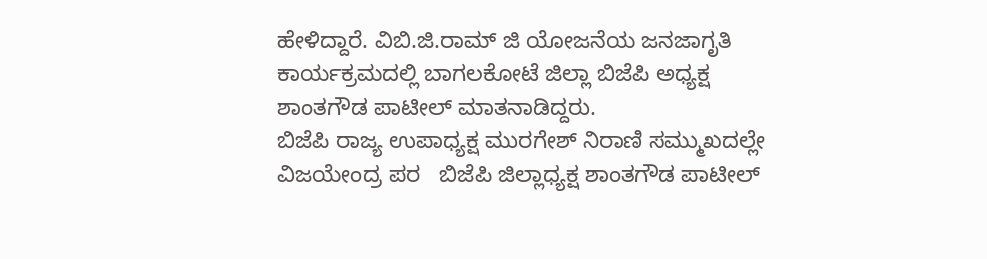ಹೇಳಿದ್ದಾರೆ. ವಿಬಿ.ಜಿ.ರಾಮ್ ಜಿ ಯೋಜನೆಯ ಜನಜಾಗೃತಿ ಕಾರ್ಯಕ್ರಮದಲ್ಲಿ ಬಾಗಲಕೋಟೆ ಜಿಲ್ಲಾ ಬಿಜೆಪಿ ಅಧ್ಯಕ್ಷ ಶಾಂತಗೌಡ ಪಾಟೀಲ್ ಮಾತನಾಡಿದ್ದರು.
ಬಿಜೆಪಿ ರಾಜ್ಯ ಉಪಾಧ್ಯಕ್ಷ ಮುರಗೇಶ್ ನಿರಾಣಿ ಸಮ್ಮುಖದಲ್ಲೇ ವಿಜಯೇಂದ್ರ ಪರ   ಬಿಜೆಪಿ ಜಿಲ್ಲಾಧ್ಯಕ್ಷ ಶಾಂತಗೌಡ ಪಾಟೀಲ್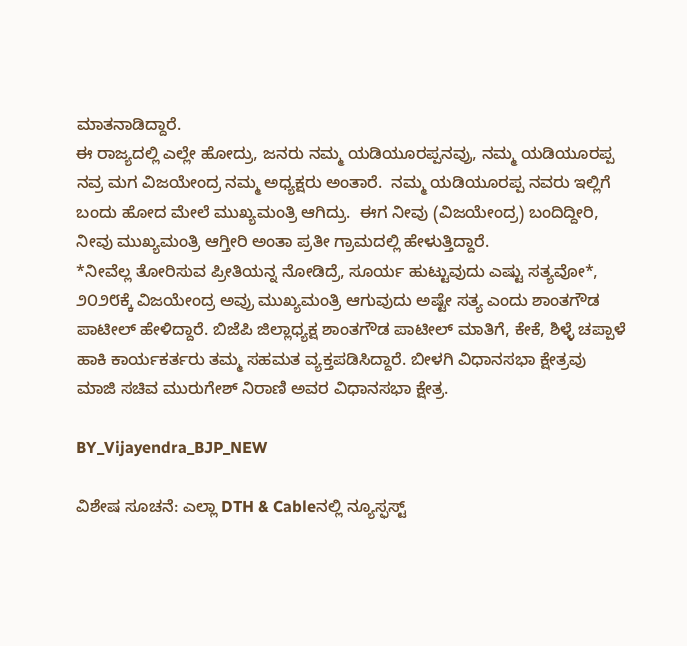ಮಾತನಾಡಿದ್ದಾರೆ.
ಈ ರಾಜ್ಯದಲ್ಲಿ ಎಲ್ಲೇ ಹೋದ್ರು, ಜನರು ನಮ್ಮ ಯಡಿಯೂರಪ್ಪನವ್ರು, ನಮ್ಮ ಯಡಿಯೂರಪ್ಪ ನವ್ರ ಮಗ ವಿಜಯೇಂದ್ರ ನಮ್ಮ ಅಧ್ಯಕ್ಷರು ಅಂತಾರೆ.  ನಮ್ಮ ಯಡಿಯೂರಪ್ಪ ನವರು ಇಲ್ಲಿಗೆ ಬಂದು ಹೋದ ಮೇಲೆ ಮುಖ್ಯಮಂತ್ರಿ ಆಗಿದ್ರು.  ಈಗ ನೀವು (ವಿಜಯೇಂದ್ರ) ಬಂದಿದ್ದೀರಿ, ನೀವು ಮುಖ್ಯಮಂತ್ರಿ ಆಗ್ತೀರಿ ಅಂತಾ ಪ್ರತೀ ಗ್ರಾಮದಲ್ಲಿ ಹೇಳುತ್ತಿದ್ದಾರೆ.
*ನೀವೆಲ್ಲ ತೋರಿಸುವ ಪ್ರೀತಿಯನ್ನ ನೋಡಿದ್ರೆ, ಸೂರ್ಯ ಹುಟ್ಟುವುದು ಎಷ್ಟು ಸತ್ಯವೋ*, ೨೦೨೮ಕ್ಕೆ ವಿಜಯೇಂದ್ರ ಅವ್ರು ಮುಖ್ಯಮಂತ್ರಿ ಆಗುವುದು ಅಷ್ಟೇ ಸತ್ಯ ಎಂದು ಶಾಂತಗೌಡ ಪಾಟೀಲ್ ಹೇಳಿದ್ದಾರೆ. ಬಿಜೆಪಿ ಜಿಲ್ಲಾಧ್ಯಕ್ಷ ಶಾಂತಗೌಡ ಪಾಟೀಲ್ ಮಾತಿಗೆ, ಕೇಕೆ, ಶಿಳ್ಳೆ ಚಪ್ಪಾಳೆ ಹಾಕಿ ಕಾರ್ಯಕರ್ತರು ತಮ್ಮ ಸಹಮತ ವ್ಯಕ್ತಪಡಿಸಿದ್ದಾರೆ. ಬೀಳಗಿ ವಿಧಾನಸಭಾ ಕ್ಷೇತ್ರವು ಮಾಜಿ ಸಚಿವ ಮುರುಗೇಶ್ ನಿರಾಣಿ ಅವರ ವಿಧಾನಸಭಾ ಕ್ಷೇತ್ರ.

BY_Vijayendra_BJP_NEW

ವಿಶೇಷ ಸೂಚನೆ: ಎಲ್ಲಾ DTH & Cableನಲ್ಲಿ ನ್ಯೂಸ್ಫಸ್ಟ್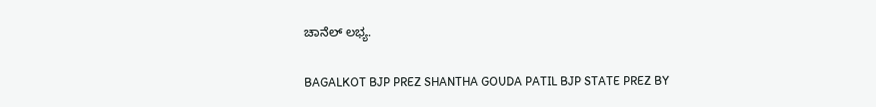ಚಾನೆಲ್ ಲಭ್ಯ.

BAGALKOT BJP PREZ SHANTHA GOUDA PATIL BJP STATE PREZ BY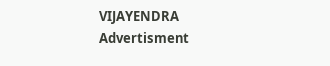VIJAYENDRA
Advertisment